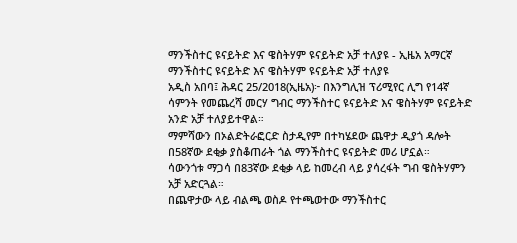ማንችስተር ዩናይትድ እና ዌስትሃም ዩናይትድ አቻ ተለያዩ - ኢዜአ አማርኛ
ማንችስተር ዩናይትድ እና ዌስትሃም ዩናይትድ አቻ ተለያዩ
አዲስ አበባ፤ ሕዳር 25/2018(ኢዜአ)፦ በእንግሊዝ ፕሪሚየር ሊግ የ14ኛ ሳምንት የመጨረሻ መርሃ ግብር ማንችስተር ዩናይትድ እና ዌስትሃም ዩናይትድ አንድ አቻ ተለያይተዋል።
ማምሻውን በኦልድትራፎርድ ስታዲየም በተካሄደው ጨዋታ ዲያጎ ዳሎት በ58ኛው ደቂቃ ያስቆጠራት ጎል ማንችስተር ዩናይትድ መሪ ሆኗል።
ሳውንጎቱ ማጋሳ በ83ኛው ደቂቃ ላይ ከመረብ ላይ ያሳረፋት ግብ ዌስትሃምን አቻ አድርጓል።
በጨዋታው ላይ ብልጫ ወስዶ የተጫወተው ማንችስተር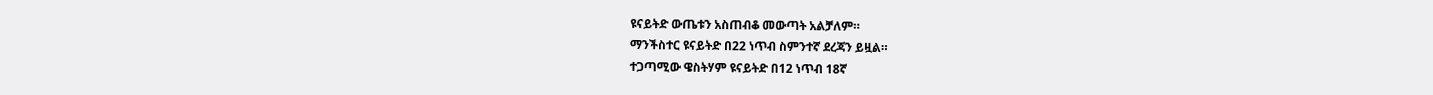ዩናይትድ ውጤቱን አስጠብቆ መውጣት አልቻለም።
ማንችስተር ዩናይትድ በ22 ነጥብ ስምንተኛ ደረጃን ይዟል።
ተጋጣሚው ዌስትሃም ዩናይትድ በ12 ነጥብ 18ኛ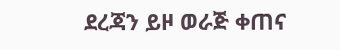ደረጃን ይዞ ወራጅ ቀጠና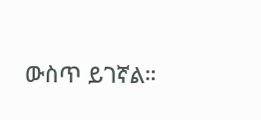ውስጥ ይገኛል።